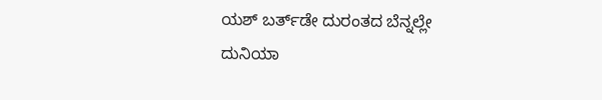ಯಶ್ ಬರ್ತ್‌ಡೇ ದುರಂತದ ಬೆನ್ನಲ್ಲೇ ದುನಿಯಾ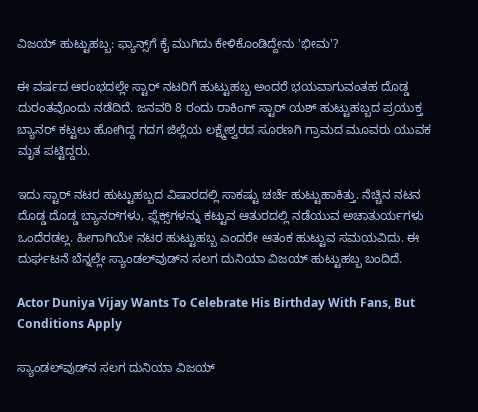ವಿಜಯ್ ಹುಟ್ಟುಹಬ್ಬ: ಫ್ಯಾನ್ಸ್‌ಗೆ ಕೈ ಮುಗಿದು ಕೇಳಿಕೊಂಡಿದ್ದೇನು 'ಭೀಮ'?

ಈ ವರ್ಷದ ಆರಂಭದಲ್ಲೇ ಸ್ಟಾರ್ ನಟರಿಗೆ ಹುಟ್ಟುಹಬ್ಬ ಅಂದರೆ ಭಯವಾಗುವಂತಹ ದೊಡ್ಡ ದುರಂತವೊಂದು ನಡೆದಿದೆ. ಜನವರಿ 8 ರಂದು ರಾಕಿಂಗ್ ಸ್ಟಾರ್ ಯಶ್ ಹುಟ್ಟುಹಬ್ಬದ ಪ್ರಯುಕ್ತ ಬ್ಯಾನರ್ ಕಟ್ಟಲು ಹೋಗಿದ್ದ ಗದಗ ಜಿಲ್ಲೆಯ ಲಕ್ಷ್ಮೇಶ್ವರದ ಸೂರಣಗಿ ಗ್ರಾಮದ ಮೂವರು ಯುವಕ ಮೃತ ಪಟ್ಟಿದ್ದರು.

ಇದು ಸ್ಟಾರ್ ನಟರ ಹುಟ್ಟುಹಬ್ಬದ ವಿಷಾರದಲ್ಲಿ ಸಾಕಷ್ಟು ಚರ್ಚೆ ಹುಟ್ಟುಹಾಕಿತ್ತು. ನೆಚ್ಚಿನ ನಟನ ದೊಡ್ಡ ದೊಡ್ಡ ಬ್ಯಾನರ್‌ಗಳು, ಫ್ಲೆಕ್ಸ್‌ಗಳನ್ನು ಕಟ್ಟುವ ಆತುರದಲ್ಲಿ ನಡೆಯುವ ಅಚಾತುರ್ಯಗಳು ಒಂದೆರಡಲ್ಲ. ಹೀಗಾಗಿಯೇ ನಟರ ಹುಟ್ಟುಹಬ್ಬ ಎಂದರೇ ಆತಂಕ ಹುಟ್ಟುವ ಸಮಯವಿದು. ಈ ದುರ್ಘಟನೆ ಬೆನ್ನಲ್ಲೇ ಸ್ಯಾಂಡಲ್‌ವುಡ್‌ನ ಸಲಗ ದುನಿಯಾ ವಿಜಯ್ ಹುಟ್ಟುಹಬ್ಬ ಬಂದಿದೆ.

Actor Duniya Vijay Wants To Celebrate His Birthday With Fans, But Conditions Apply

ಸ್ಯಾಂಡಲ್‌ವುಡ್‌ನ ಸಲಗ ದುನಿಯಾ ವಿಜಯ್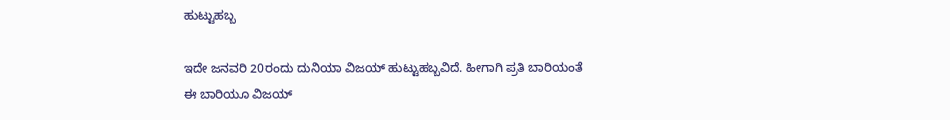ಹುಟ್ಟುಹಬ್ಬ

ಇದೇ ಜನವರಿ 20ರಂದು ದುನಿಯಾ ವಿಜಯ್ ಹುಟ್ಟುಹಬ್ಬವಿದೆ. ಹೀಗಾಗಿ ಪ್ರತಿ ಬಾರಿಯಂತೆ ಈ ಬಾರಿಯೂ ವಿಜಯ್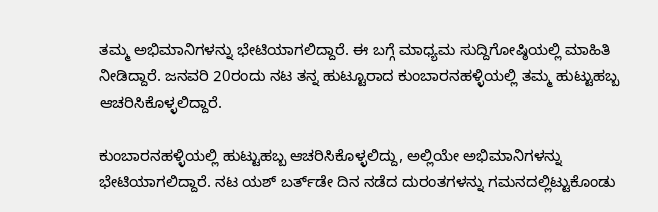ತಮ್ಮ ಅಭಿಮಾನಿಗಳನ್ನು ಭೇಟಿಯಾಗಲಿದ್ದಾರೆ. ಈ ಬಗ್ಗೆ ಮಾಧ್ಯಮ ಸುದ್ದಿಗೋಷ್ಠಿಯಲ್ಲಿ ಮಾಹಿತಿ ನೀಡಿದ್ದಾರೆ. ಜನವರಿ 20ರಂದು ನಟ ತನ್ನ ಹುಟ್ಟೂರಾದ ಕುಂಬಾರನಹಳ್ಳಿಯಲ್ಲಿ ತಮ್ಮ ಹುಟ್ಟುಹಬ್ಬ ಆಚರಿಸಿಕೊಳ್ಳಲಿದ್ದಾರೆ.

ಕುಂಬಾರನಹಳ್ಳಿಯಲ್ಲಿ ಹುಟ್ಟುಹಬ್ಬ ಆಚರಿಸಿಕೊಳ್ಳಲಿದ್ದು, ಅಲ್ಲಿಯೇ ಅಭಿಮಾನಿಗಳನ್ನು ಭೇಟಿಯಾಗಲಿದ್ದಾರೆ. ನಟ ಯಶ್ ಬರ್ತ್‌ಡೇ ದಿನ ನಡೆದ ದುರಂತಗಳನ್ನು ಗಮನದಲ್ಲಿಟ್ಟುಕೊಂಡು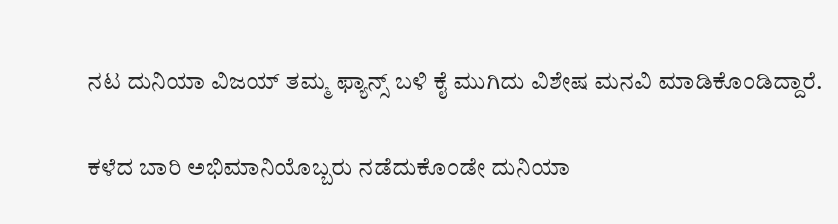ನಟ ದುನಿಯಾ ವಿಜಯ್ ತಮ್ಮ ಫ್ಯಾನ್ಸ್ ಬಳಿ ಕೈ ಮುಗಿದು ವಿಶೇಷ ಮನವಿ ಮಾಡಿಕೊಂಡಿದ್ದಾರೆ.

ಕಳೆದ ಬಾರಿ ಅಭಿಮಾನಿಯೊಬ್ಬರು ನಡೆದುಕೊಂಡೇ ದುನಿಯಾ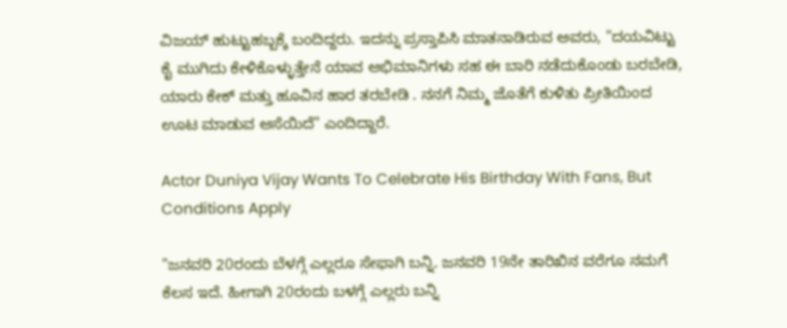ವಿಜಯ್ ಹುಟ್ಟುಹಬ್ಬಕ್ಕೆ ಬಂದಿದ್ದರು. ಇದನ್ನು ಪ್ರಸ್ತಾಪಿಸಿ ಮಾತನಾಡಿರುವ ಅವರು, "ದಯವಿಟ್ಟು ಕೈ ಮುಗಿದು ಕೇಳಿಕೊಳ್ಳುತ್ತೇನೆ ಯಾವ ಅಭಿಮಾನಿಗಳು ಸಹ ಈ ಬಾರಿ ನಡೆದುಕೊಂಡು ಬರಬೇಡಿ, ಯಾರು ಕೇಕ್ ಮತ್ತು ಹೂವಿನ ಹಾರ ತರಬೇಡಿ . ನನಗೆ ನಿಮ್ಮ ಜೊತೆಗೆ ಕುಳಿತು ಪ್ರೀತಿಯಿಂದ ಊಟ ಮಾಡುವ ಆಸೆಯಿದೆ" ಎಂದಿದ್ದಾರೆ.

Actor Duniya Vijay Wants To Celebrate His Birthday With Fans, But Conditions Apply

"ಜನವರಿ 20ರಂದು ಬೆಳಗ್ಗೆ ಎಲ್ಲರೂ ಸೇಫಾಗಿ ಬನ್ನಿ. ಜನವರಿ 19ನೇ ತಾರಿಖಿನ ವರೆಗೂ ನಮಗೆ ಕೆಲಸ ಇದೆ. ಹೀಗಾಗಿ 20ರಂದು ಬಳಗ್ಗೆ ಎಲ್ಲರು ಬನ್ನಿ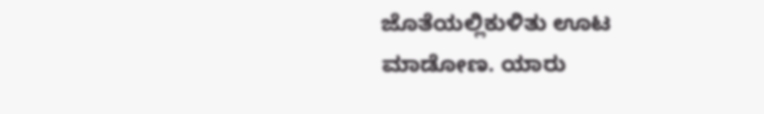ಜೊತೆಯಲ್ಲಿಕುಳಿತು ಊಟ ಮಾಡೋಣ. ಯಾರು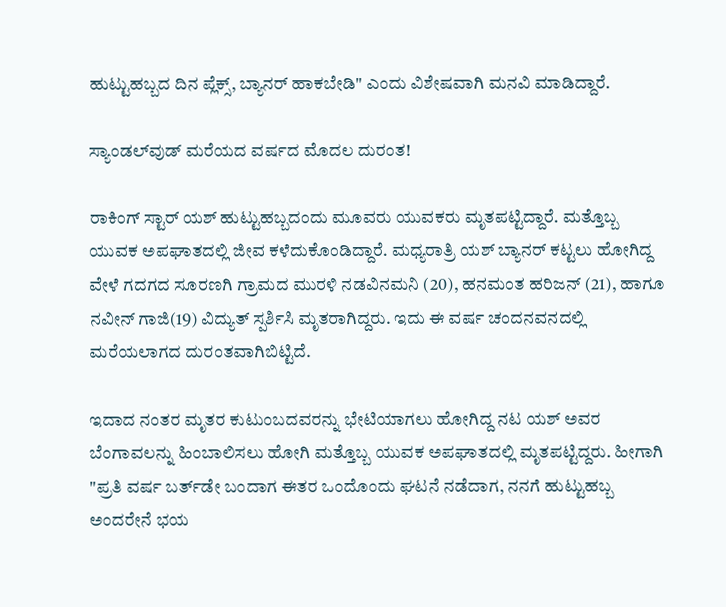ಹುಟ್ಟುಹಬ್ಬದ ದಿನ ಪ್ಲೆಕ್ಸ್, ಬ್ಯಾನರ್ ಹಾಕಬೇಡಿ" ಎಂದು ವಿಶೇಷವಾಗಿ ಮನವಿ ಮಾಡಿದ್ದಾರೆ.

ಸ್ಯಾಂಡಲ್‌ವುಡ್ ಮರೆಯದ ವರ್ಷದ ಮೊದಲ ದುರಂತ!

ರಾಕಿಂಗ್ ಸ್ಟಾರ್ ಯಶ್ ಹುಟ್ಟುಹಬ್ಬದಂದು ಮೂವರು ಯುವಕರು ಮೃತಪಟ್ಟಿದ್ದಾರೆ. ಮತ್ತೊಬ್ಬ ಯುವಕ ಅಪಘಾತದಲ್ಲಿ ಜೀವ ಕಳೆದುಕೊಂಡಿದ್ದಾರೆ. ಮಧ್ಯರಾತ್ರಿ ಯಶ್ ಬ್ಯಾನರ್ ಕಟ್ಟಲು ಹೋಗಿದ್ದ ವೇಳೆ ಗದಗದ ಸೂರಣಗಿ ಗ್ರಾಮದ ಮುರಳಿ ನಡವಿನಮನಿ (20), ಹನಮಂತ ಹರಿಜನ್ (21), ಹಾಗೂ ನವೀನ್ ಗಾಜಿ(19) ವಿದ್ಯುತ್ ಸ್ಪರ್ಶಿಸಿ ಮೃತರಾಗಿದ್ದರು. ಇದು ಈ ವರ್ಷ ಚಂದನವನದಲ್ಲಿ ಮರೆಯಲಾಗದ ದುರಂತವಾಗಿಬಿಟ್ಟಿದೆ.

ಇದಾದ ನಂತರ ಮೃತರ ಕುಟುಂಬದವರನ್ನು ಭೇಟಿಯಾಗಲು ಹೋಗಿದ್ದ ನಟ ಯಶ್ ಅವರ ಬೆಂಗಾವಲನ್ನು ಹಿಂಬಾಲಿಸಲು ಹೋಗಿ ಮತ್ತೊಬ್ಬ ಯುವಕ ಅಪಘಾತದಲ್ಲಿ ಮೃತಪಟ್ಟಿದ್ದರು. ಹೀಗಾಗಿ "ಪ್ರತಿ ವರ್ಷ ಬರ್ತ್‌ಡೇ ಬಂದಾಗ ಈತರ ಒಂದೊಂದು ಘಟನೆ ನಡೆದಾಗ, ನನಗೆ ಹುಟ್ಟುಹಬ್ಬ ಅಂದರೇನೆ ಭಯ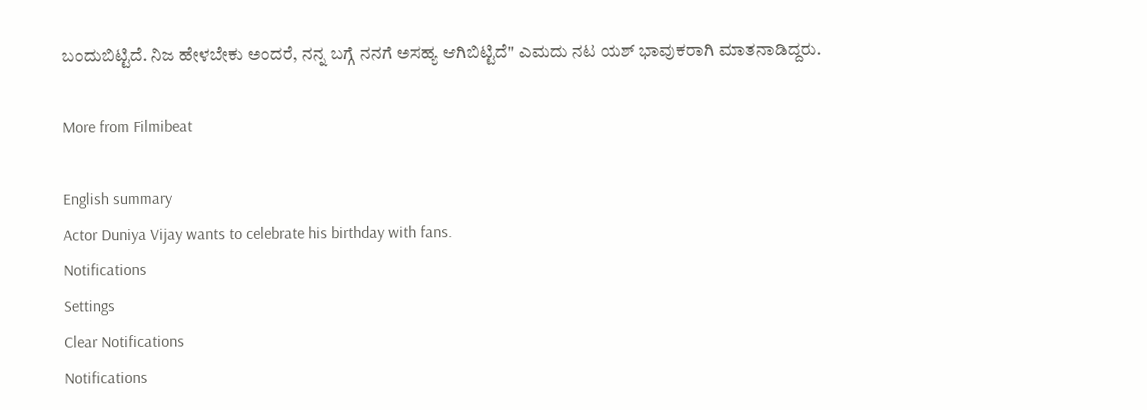ಬಂದುಬಿಟ್ಟಿದೆ. ನಿಜ ಹೇಳಬೇಕು ಅಂದರೆ, ನನ್ನ ಬಗ್ಗೆ ನನಗೆ ಅಸಹ್ಯ ಆಗಿಬಿಟ್ಟಿದೆ" ಎಮದು ನಟ ಯಶ್ ಭಾವುಕರಾಗಿ ಮಾತನಾಡಿದ್ದರು.

More from Filmibeat

English summary
Actor Duniya Vijay wants to celebrate his birthday with fans.
Notifications
Settings
Clear Notifications
Notifications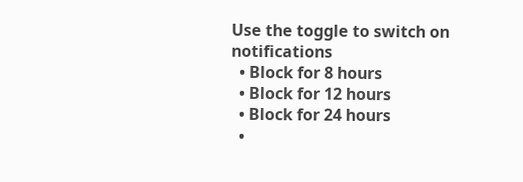Use the toggle to switch on notifications
  • Block for 8 hours
  • Block for 12 hours
  • Block for 24 hours
  •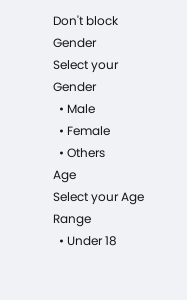Don't block
Gender
Select your Gender
  • Male
  • Female
  • Others
Age
Select your Age Range
  • Under 18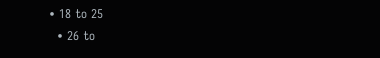• 18 to 25
  • 26 to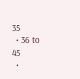35
  • 36 to 45
  •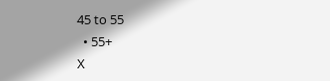45 to 55
  • 55+
X